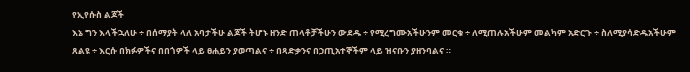የኢየሱስ ልጆች
እኔ ግን እላችኋለሁ ÷ በሰማያት ላለ አባታችሁ ልጆች ትሆኑ ዘንድ ጠላቶቻችሁን ውደዱ ÷ የሚረግሙአችሁንም መርቁ ÷ ለሚጠሉአችሁም መልካም አድርጉ ÷ ስለሚያሳድዱአችሁም ጸልዩ ÷ እርሱ በክፉዎችና በበጎዎች ላይ ፀሐይን ያወጣልና ÷ በጻድቃንና በኃጢአተኞችም ላይ ዝናቡን ያዘንባልና ።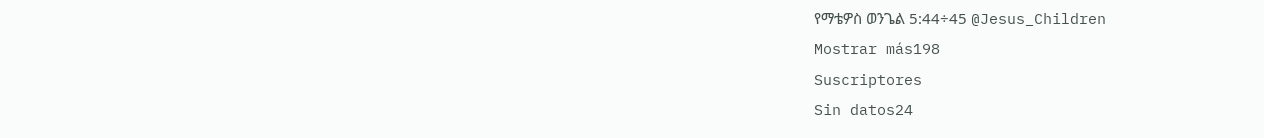የማቴዎስ ወንጌል 5:44÷45 @Jesus_Children
Mostrar más198
Suscriptores
Sin datos24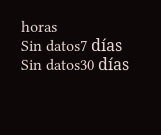horas
Sin datos7 días
Sin datos30 días